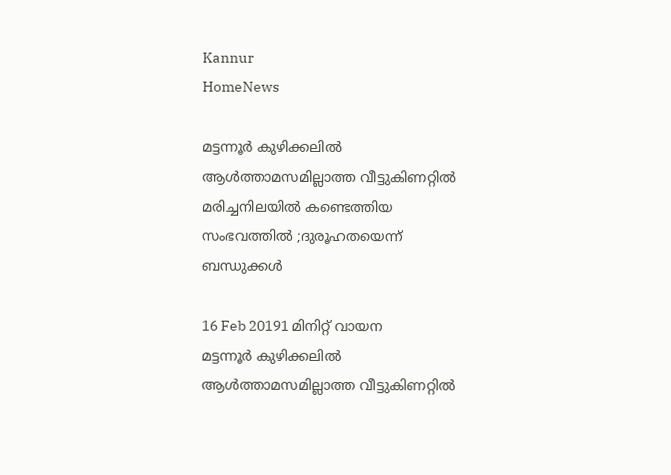Kannur
HomeNews

മട്ടന്നൂര്‍ കുഴിക്കലില്‍ ആള്‍ത്താമസമില്ലാത്ത വീട്ടുകിണറ്റില്‍ മരിച്ചനിലയില്‍ കണ്ടെത്തിയ സംഭവത്തില്‍ ;ദുരൂഹതയെന്ന് ബന്ധുക്കള്‍

16 Feb 20191 മിനിറ്റ് വായന
മട്ടന്നൂര്‍ കുഴിക്കലില്‍ ആള്‍ത്താമസമില്ലാത്ത വീട്ടുകിണറ്റില്‍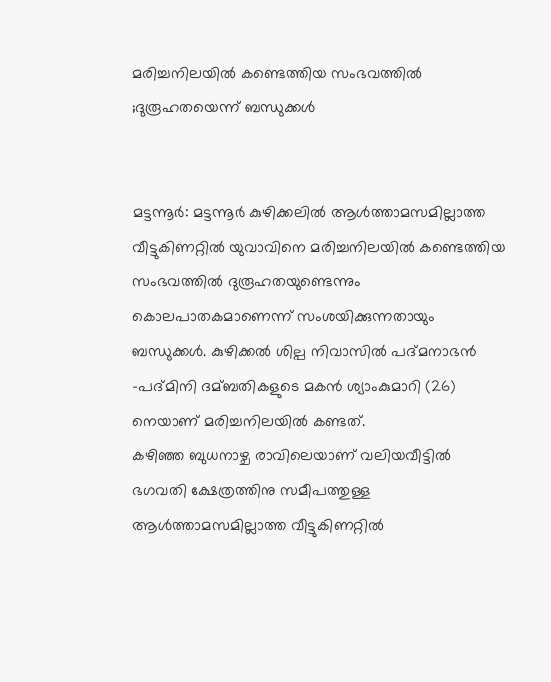മരിച്ചനിലയില്‍ കണ്ടെത്തിയ സംഭവത്തില്‍ ;ദുരൂഹതയെന്ന് ബന്ധുക്കള്‍


മട്ടന്നൂര്‍: മട്ടന്നൂര്‍ കുഴിക്കലില്‍ ആള്‍ത്താമസമില്ലാത്ത വീട്ടുകിണറ്റില്‍ യുവാവിനെ മരിച്ചനിലയില്‍ കണ്ടെത്തിയ സംഭവത്തില്‍ ദുരൂഹതയുണ്ടെന്നും കൊലപാതകമാണെന്ന് സംശയിക്കുന്നതായും ബന്ധുക്കള്‍. കുഴിക്കല്‍ ശില്പ നിവാസില്‍ പദ്മനാഭന്‍ -പദ്മിനി ദമ്ബതികളുടെ മകന്‍ ശ്യാംകുമാറി (26) നെയാണ് മരിച്ചനിലയില്‍ കണ്ടത്.
കഴിഞ്ഞ ബുധനാഴ്ച രാവിലെയാണ് വലിയവീട്ടില്‍ ഭഗവതി ക്ഷേത്രത്തിനു സമീപത്തുള്ള ആള്‍ത്താമസമില്ലാത്ത വീട്ടുകിണറ്റില്‍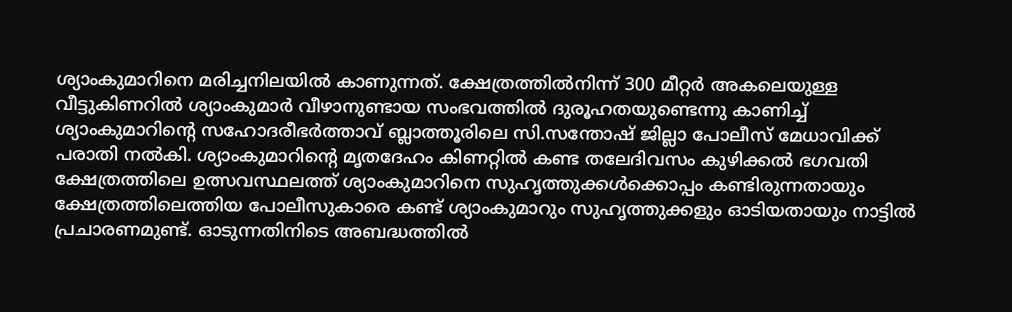ശ്യാംകുമാറിനെ മരിച്ചനിലയില്‍ കാണുന്നത്. ക്ഷേത്രത്തില്‍നിന്ന് 300 മീറ്റര്‍ അകലെയുള്ള വീട്ടുകിണറില്‍ ശ്യാംകുമാര്‍ വീഴാനുണ്ടായ സംഭവത്തില്‍ ദുരൂഹതയുണ്ടെന്നു കാണിച്ച്‌ ശ്യാംകുമാറിന്‍റെ സഹോദരീഭര്‍ത്താവ് ബ്ലാത്തൂരിലെ സി.സന്തോഷ് ജില്ലാ പോലീസ് മേധാവിക്ക് പരാതി നല്‍കി. ശ്യാംകുമാറിന്‍റെ മൃതദേഹം കിണറ്റില്‍ കണ്ട തലേദിവസം കുഴിക്കല്‍ ഭഗവതി ക്ഷേത്രത്തിലെ ഉത്സവസ്ഥലത്ത് ശ്യാംകുമാറിനെ സുഹൃത്തുക്കള്‍ക്കൊപ്പം കണ്ടിരുന്നതായും ക്ഷേത്രത്തിലെത്തിയ പോലീസുകാരെ കണ്ട് ശ്യാംകുമാറും സുഹൃത്തുക്കളും ഓടിയതായും നാട്ടില്‍ പ്രചാരണമുണ്ട്. ഓടുന്നതിനിടെ അബദ്ധത്തില്‍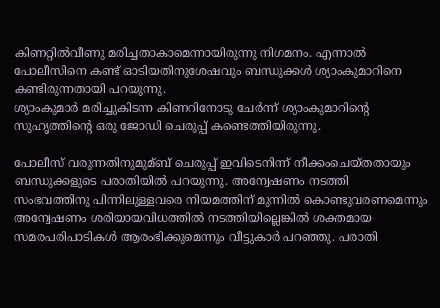കിണറ്റില്‍വീണു മരിച്ചതാകാമെന്നായിരുന്നു നിഗമനം. എന്നാല്‍ പോലീസിനെ കണ്ട് ഓടിയതിനുശേഷവും ബന്ധുക്കള്‍ ശ്യാംകുമാറിനെ കണ്ടിരുന്നതായി പറയുന്നു.
ശ്യാംകുമാര്‍ മരിച്ചുകിടന്ന കിണറിനോടു ചേര്‍ന്ന് ശ്യാംകുമാറിന്‍റെ സുഹൃത്തിന്‍റെ ഒരു ജോഡി ചെരുപ്പ് കണ്ടെത്തിയിരുന്നു.

പോലീസ് വരുന്നതിനുമുമ്ബ് ചെരുപ്പ് ഇവിടെനിന്ന് നീക്കംചെയ്തതായും ബന്ധുക്കളുടെ പരാതിയില്‍ പറയുന്നു. അന്വേഷണം നടത്തി സംഭവത്തിനു പിന്നിലുള്ളവരെ നിയമത്തിന് മുന്നില്‍ കൊണ്ടുവരണമെന്നും അന്വേഷണം ശരിയായവിധത്തില്‍ നടത്തിയില്ലെങ്കില്‍ ശക്തമായ സമരപരിപാടികള്‍ ആരംഭിക്കുമെന്നും വീട്ടുകാര്‍ പറഞ്ഞു. പരാതി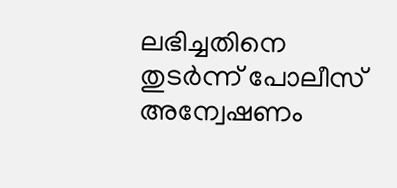ലഭിച്ചതിനെ തുടര്‍ന്ന് പോലീസ് അന്വേഷണം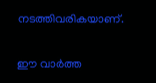നടത്തിവരികയാണ്.


ഈ വാർത്ത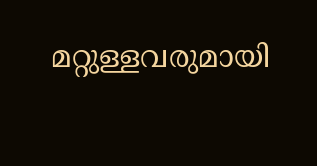മറ്റുള്ളവരുമായി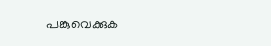പങ്കുവെക്കുക